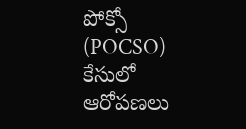పోక్సో (POCSO) కేసులో ఆరోపణలు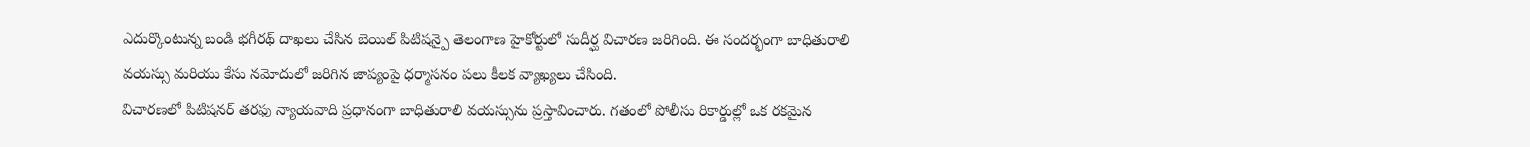ఎదుర్కొంటున్న బండి భగీరథ్ దాఖలు చేసిన బెయిల్ పిటిషన్పై తెలంగాణ హైకోర్టులో సుదీర్ఘ విచారణ జరిగింది. ఈ సందర్భంగా బాధితురాలి వయస్సు మరియు కేసు నమోదులో జరిగిన జాప్యంపై ధర్మాసనం పలు కీలక వ్యాఖ్యలు చేసింది.
విచారణలో పిటిషనర్ తరఫు న్యాయవాది ప్రధానంగా బాధితురాలి వయస్సును ప్రస్తావించారు. గతంలో పోలీసు రికార్డుల్లో ఒక రకమైన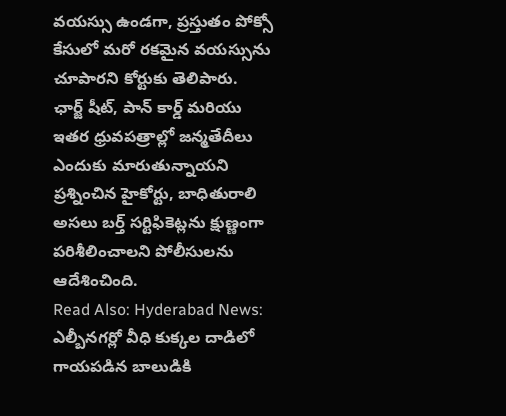వయస్సు ఉండగా, ప్రస్తుతం పోక్సో కేసులో మరో రకమైన వయస్సును చూపారని కోర్టుకు తెలిపారు.
ఛార్జ్ షీట్, పాన్ కార్డ్ మరియు ఇతర ధ్రువపత్రాల్లో జన్మతేదీలు ఎందుకు మారుతున్నాయని ప్రశ్నించిన హైకోర్టు, బాధితురాలి అసలు బర్త్ సర్టిఫికెట్లను క్షుణ్ణంగా పరిశీలించాలని పోలీసులను ఆదేశించింది.
Read Also: Hyderabad News: ఎల్బీనగర్లో వీధి కుక్కల దాడిలో గాయపడిన బాలుడికి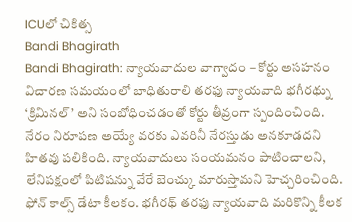ICUలో చికిత్స
Bandi Bhagirath
Bandi Bhagirath: న్యాయవాదుల వాగ్వాదం – కోర్టు అసహనం
విచారణ సమయంలో బాధితురాలి తరఫు న్యాయవాది భగీరథ్ను ‘క్రిమినల్’ అని సంబోధించడంతో కోర్టు తీవ్రంగా స్పందించింది. నేరం నిరూపణ అయ్యే వరకు ఎవరినీ నేరస్తుడు అనకూడదని హితవు పలికింది. న్యాయవాదులు సంయమనం పాటించాలని, లేనిపక్షంలో పిటిషన్ను వేరే బెంచ్కు మారుస్తామని హెచ్చరించింది. ఫోన్ కాల్స్ డేటా కీలకం. భగీరథ్ తరఫు న్యాయవాది మరికొన్ని కీలక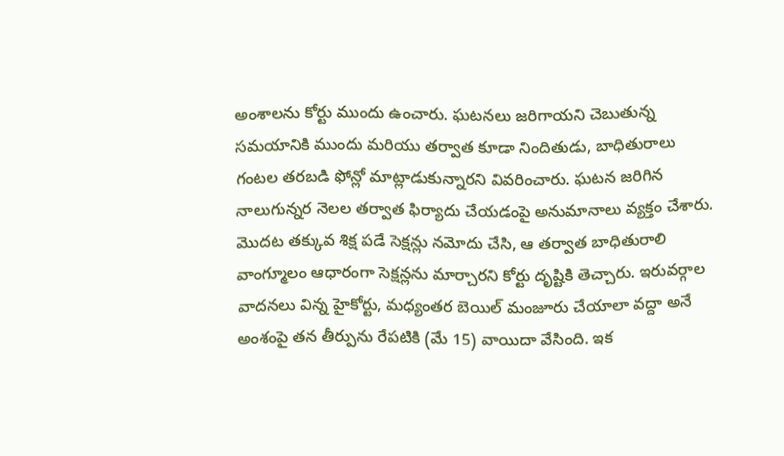అంశాలను కోర్టు ముందు ఉంచారు. ఘటనలు జరిగాయని చెబుతున్న సమయానికి ముందు మరియు తర్వాత కూడా నిందితుడు, బాధితురాలు గంటల తరబడి ఫోన్లో మాట్లాడుకున్నారని వివరించారు. ఘటన జరిగిన నాలుగున్నర నెలల తర్వాత ఫిర్యాదు చేయడంపై అనుమానాలు వ్యక్తం చేశారు. మొదట తక్కువ శిక్ష పడే సెక్షన్లు నమోదు చేసి, ఆ తర్వాత బాధితురాలి వాంగ్మూలం ఆధారంగా సెక్షన్లను మార్చారని కోర్టు దృష్టికి తెచ్చారు. ఇరువర్గాల వాదనలు విన్న హైకోర్టు, మధ్యంతర బెయిల్ మంజూరు చేయాలా వద్దా అనే అంశంపై తన తీర్పును రేపటికి (మే 15) వాయిదా వేసింది. ఇక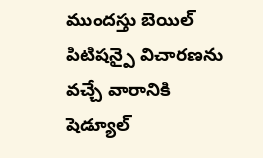ముందస్తు బెయిల్ పిటిషన్పై విచారణను వచ్చే వారానికి షెడ్యూల్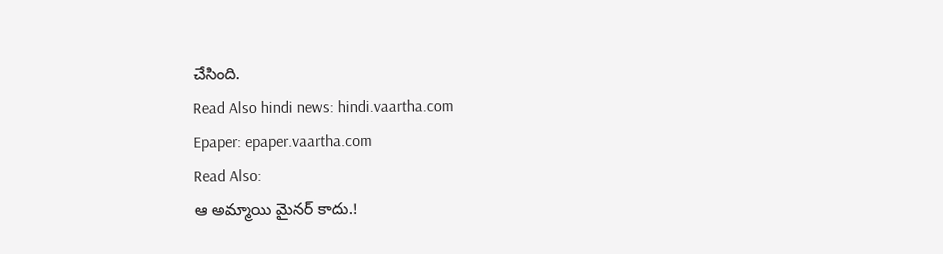చేసింది.
Read Also hindi news: hindi.vaartha.com
Epaper: epaper.vaartha.com
Read Also:
ఆ అమ్మాయి మైనర్ కాదు.!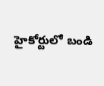హైకోర్టులో బండి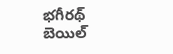భగీరథ్ బెయిల్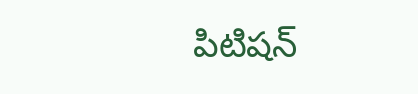పిటిషన్